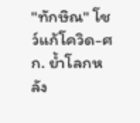"ทักษิณ" โชว์แก้โควิด-ศก. ย้ำโลกหลัง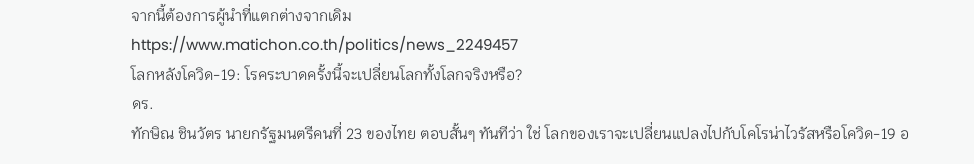จากนี้ต้องการผู้นำที่แตกต่างจากเดิม
https://www.matichon.co.th/politics/news_2249457
โลกหลังโควิด-19: โรคระบาดครั้งนี้จะเปลี่ยนโลกทั้งโลกจริงหรือ?
ดร.
ทักษิณ ชินวัตร นายกรัฐมนตรีคนที่ 23 ของไทย ตอบสั้นๆ ทันทีว่า ใช่ โลกของเราจะเปลี่ยนแปลงไปกับโคโรน่าไวรัสหรือโควิด-19 อ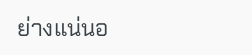ย่างแน่นอ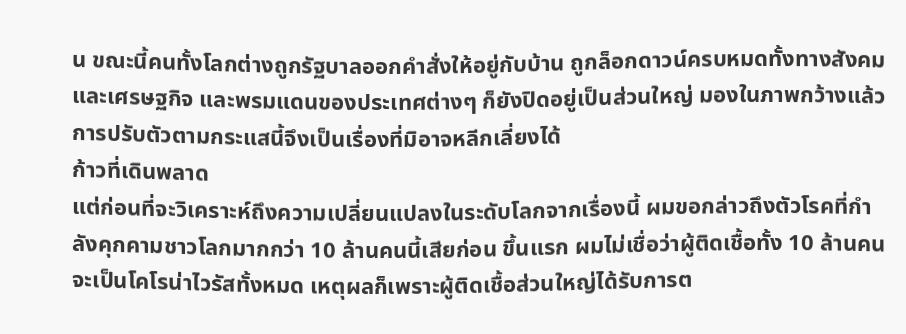น ขณะนี้คนทั้งโลกต่างถูกรัฐบาลออกคำสั่งให้อยู่กับบ้าน ถูกล็อกดาวน์ครบหมดทั้งทางสังคมและเศรษฐกิจ และพรมแดนของประเทศต่างๆ ก็ยังปิดอยู่เป็นส่วนใหญ่ มองในภาพกว้างแล้ว การปรับตัวตามกระแสนี้จึงเป็นเรื่องที่มิอาจหลีกเลี่ยงได้
ก้าวที่เดินพลาด
แต่ก่อนที่จะวิเคราะห์ถึงความเปลี่ยนแปลงในระดับโลกจากเรื่องนี้ ผมขอกล่าวถึงตัวโรคที่กำลังคุกคามชาวโลกมากกว่า 10 ล้านคนนี้เสียก่อน ขึ้นแรก ผมไม่เชื่อว่าผู้ติดเชื้อทั้ง 10 ล้านคนจะเป็นโคโรน่าไวรัสทั้งหมด เหตุผลก็เพราะผู้ติดเชื้อส่วนใหญ่ได้รับการต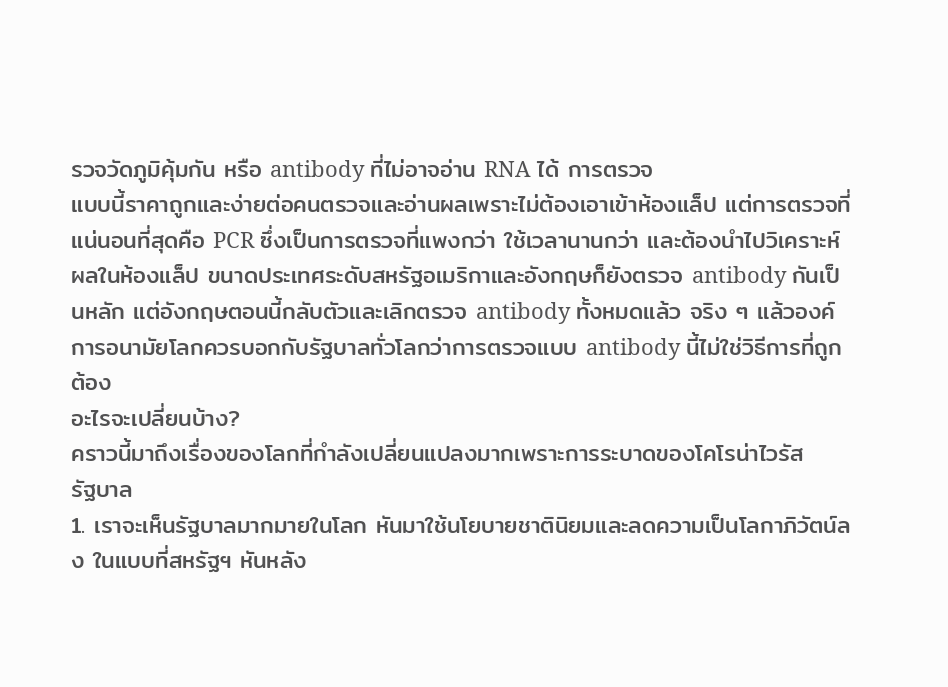รวจวัดภูมิคุ้มกัน หรือ antibody ที่ไม่อาจอ่าน RNA ได้ การตรวจ
แบบนี้ราคาถูกและง่ายต่อคนตรวจและอ่านผลเพราะไม่ต้องเอาเข้าห้องแล็ป แต่การตรวจที่แน่นอนที่สุดคือ PCR ซึ่งเป็นการตรวจที่แพงกว่า ใช้เวลานานกว่า และต้องนำไปวิเคราะห์ผลในห้องแล็ป ขนาดประเทศระดับสหรัฐอเมริกาและอังกฤษก็ยังตรวจ antibody กันเป็นหลัก แต่อังกฤษตอนนี้กลับตัวและเลิกตรวจ antibody ทั้งหมดแล้ว จริง ๆ แล้วองค์การอนามัยโลกควรบอกกับรัฐบาลทั่วโลกว่าการตรวจแบบ antibody นี้ไม่ใช่วิธีการที่ถูกต้อง
อะไรจะเปลี่ยนบ้าง?
คราวนี้มาถึงเรื่องของโลกที่กำลังเปลี่ยนแปลงมากเพราะการระบาดของโคโรน่าไวรัส
รัฐบาล
1. เราจะเห็นรัฐบาลมากมายในโลก หันมาใช้นโยบายชาตินิยมและลดความเป็นโลกาภิวัตน์ลง ในแบบที่สหรัฐฯ หันหลัง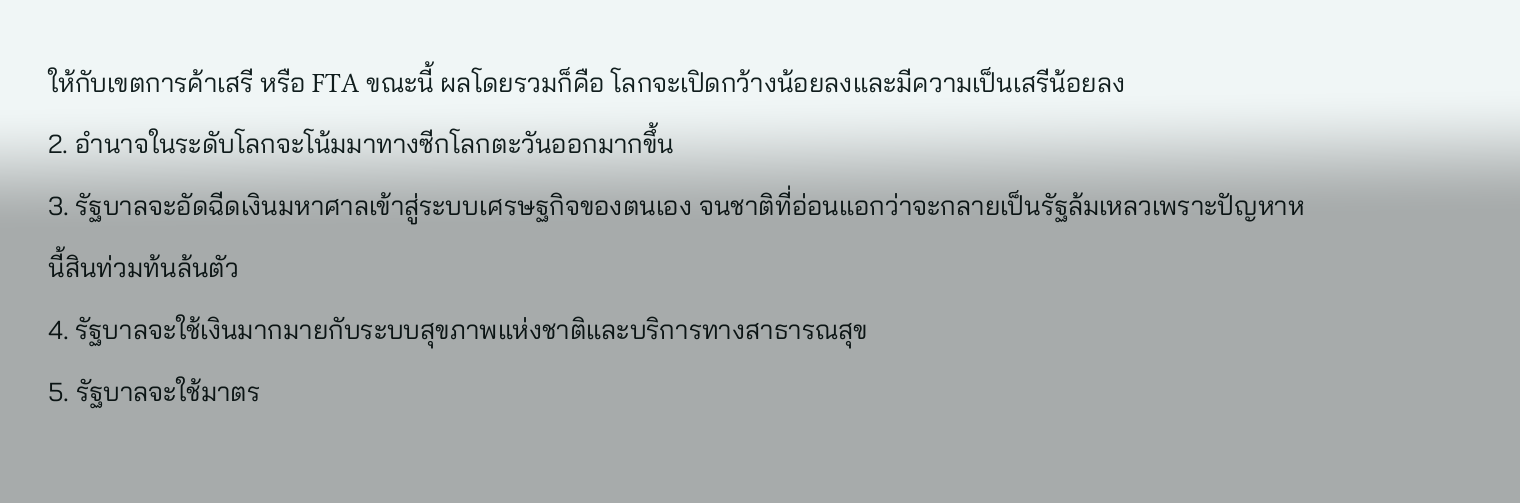ให้กับเขตการค้าเสรี หรือ FTA ขณะนี้ ผลโดยรวมก็คือ โลกจะเปิดกว้างน้อยลงและมีความเป็นเสรีน้อยลง
2. อำนาจในระดับโลกจะโน้มมาทางซีกโลกตะวันออกมากขึ้น
3. รัฐบาลจะอัดฉีดเงินมหาศาลเข้าสู่ระบบเศรษฐกิจของตนเอง จนชาติที่อ่อนแอกว่าจะกลายเป็นรัฐล้มเหลวเพราะปัญหาหนี้สินท่วมท้นล้นตัว
4. รัฐบาลจะใช้เงินมากมายกับระบบสุขภาพแห่งชาติและบริการทางสาธารณสุข
5. รัฐบาลจะใช้มาตร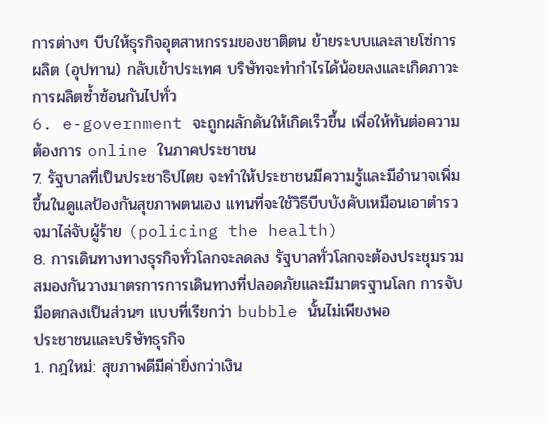การต่างๆ บีบให้ธุรกิจอุตสาหกรรมของชาติตน ย้ายระบบและสายโซ่การผลิต (อุปทาน) กลับเข้าประเทศ บริษัทจะทำกำไรได้น้อยลงและเกิดภาวะการผลิตซ้ำซ้อนกันไปทั่ว
6. e-government จะถูกผลักดันให้เกิดเร็วขึ้น เพื่อให้ทันต่อความต้องการ online ในภาคประชาชน
7. รัฐบาลที่เป็นประชาธิปไตย จะทำให้ประชาชนมีความรู้และมีอำนาจเพิ่มขึ้นในดูแลป้องกันสุขภาพตนเอง แทนที่จะใช้วิธีบีบบังคับเหมือนเอาตำรวจมาไล่จับผู้ร้าย (policing the health)
8. การเดินทางทางธุรกิจทั่วโลกจะลดลง รัฐบาลทั่วโลกจะต้องประชุมรวมสมองกันวางมาตรการการเดินทางที่ปลอดภัยและมีมาตรฐานโลก การจับมือตกลงเป็นส่วนๆ แบบที่เรียกว่า bubble นั้นไม่เพียงพอ
ประชาชนและบริษัทธุรกิจ
1. กฎใหม่: สุขภาพดีมีค่ายิ่งกว่าเงิน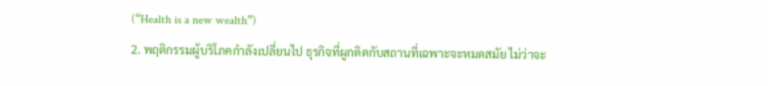(“Health is a new wealth”)
2. พฤติกรรมผู้บริโภคกำลังเปลี่ยนไป ธุรกิจที่ผูกติดกับสถานที่เฉพาะจะหมดสมัย ไม่ว่าจะ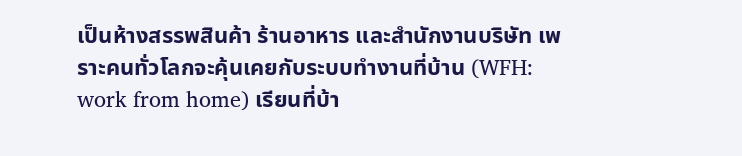เป็นห้างสรรพสินค้า ร้านอาหาร และสำนักงานบริษัท เพราะคนทั่วโลกจะคุ้นเคยกับระบบทำงานที่บ้าน (WFH: work from home) เรียนที่บ้า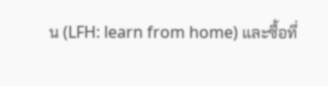น (LFH: learn from home) และซื้อที่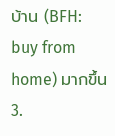บ้าน (BFH: buy from home) มากขึ้น
3.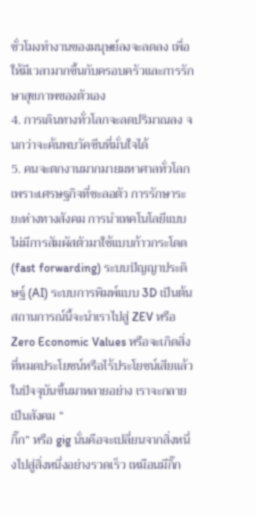ชั่วโมงทำงานของมนุษย์ลงจะลดลง เพื่อให้มีเวลามากขึ้นกับครอบครัวและการรักษาสุขภาพของตัวเอง
4. การเดินทางทั่วโลกจะลดปริมาณลง จนกว่าจะค้นพบวัคซีนที่มั่นใจได้
5. คนจะตกงานมากมายมหาศาลทั่วโลก เพราะเศรษฐกิจที่ชะลอตัว การรักษาระยะห่างทางสังคม การนำเทคโนโลยีแบบไม่มีการสัมผัสตัวมาใช้แบบก้าวกระโดด (fast forwarding) ระบบปัญญาประดิษฐ์ (AI) ระบบการพิมพ์แบบ 3D เป็นต้น
สถานการณ์นี้จะนำเราไปสู่ ZEV หรือ Zero Economic Values หรือจะเกิดสิ่งที่หมดประโยชน์หรือไร้ประโยชน์เสียแล้วในปัจจุบันขึ้นมาหลายอย่าง เราจะกลายเป็นสังคม “
กิ๊ก” หรือ gig นั่นคือจะเปลี่ยนจากสิ่งหนึ่งไปสู่สิ่งหนึ่งอย่างรวดเร็ว เหมือนมีกิ๊ก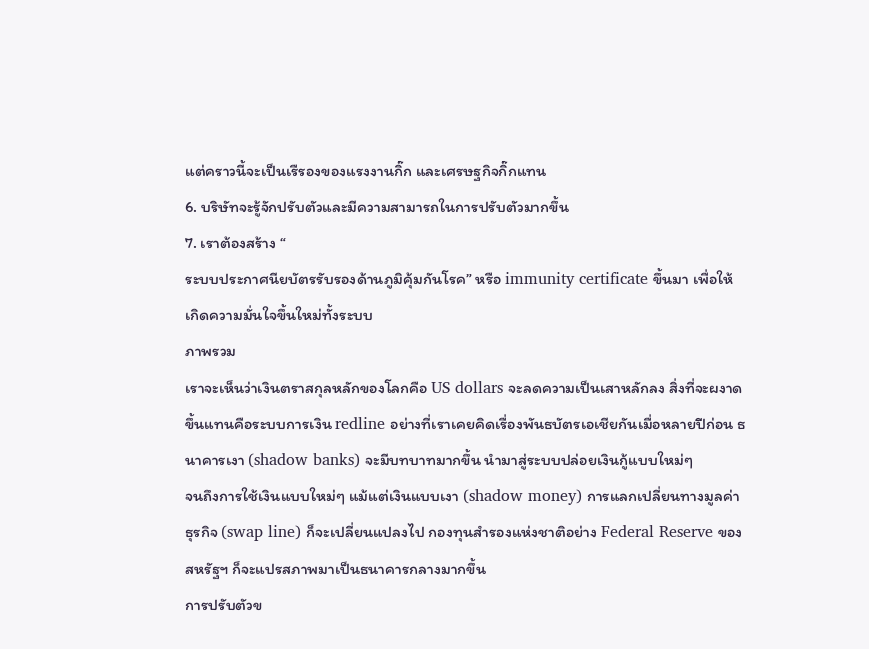แต่คราวนี้จะเป็นเรืรองของแรงงานกิ๊ก และเศรษฐกิจกิ๊กแทน
6. บริษัทจะรู้จักปรับตัวและมีความสามารถในการปรับตัวมากขึ้น
7. เราต้องสร้าง “
ระบบประกาศนียบัตรรับรองด้านภูมิคุ้มกันโรค” หรือ immunity certificate ขึ้นมา เพื่อให้เกิดความมั่นใจขึ้นใหม่ทั้งระบบ
ภาพรวม
เราจะเห็นว่าเงินตราสกุลหลักของโลกคือ US dollars จะลดความเป็นเสาหลักลง สิ่งที่จะผงาดขึ้นแทนคือระบบการเงิน redline อย่างที่เราเคยคิดเรื่องพันธบัตรเอเชียกันเมื่อหลายปีก่อน ธนาคารเงา (shadow banks) จะมีบทบาทมากขึ้น นำมาสู่ระบบปล่อยเงินกู้แบบใหม่ๆ
จนถึงการใช้เงินแบบใหม่ๆ แม้แต่เงินแบบเงา (shadow money) การแลกเปลี่ยนทางมูลค่าธุรกิจ (swap line) ก็จะเปลี่ยนแปลงไป กองทุนสำรองแห่งชาติอย่าง Federal Reserve ของสหรัฐฯ ก็จะแปรสภาพมาเป็นธนาคารกลางมากขึ้น
การปรับตัวข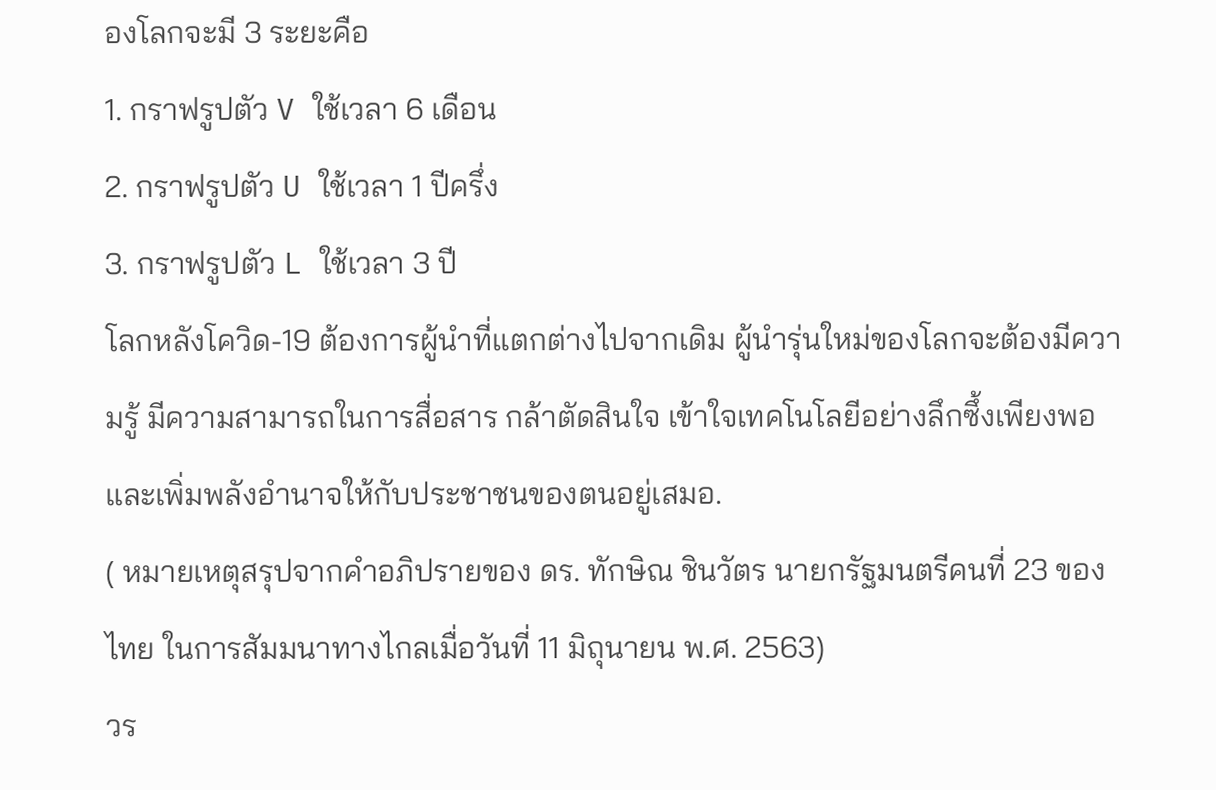องโลกจะมี 3 ระยะคือ
1. กราฟรูปตัว V ใช้เวลา 6 เดือน
2. กราฟรูปตัว U ใช้เวลา 1 ปีครึ่ง
3. กราฟรูปตัว L ใช้เวลา 3 ปี
โลกหลังโควิด-19 ต้องการผู้นำที่แตกต่างไปจากเดิม ผู้นำรุ่นใหม่ของโลกจะต้องมีความรู้ มีความสามารถในการสื่อสาร กล้าตัดสินใจ เข้าใจเทคโนโลยีอย่างลึกซึ้งเพียงพอ และเพิ่มพลังอำนาจให้กับประชาชนของตนอยู่เสมอ.
( หมายเหตุสรุปจากคำอภิปรายของ ดร. ทักษิณ ชินวัตร นายกรัฐมนตรีคนที่ 23 ของไทย ในการสัมมนาทางไกลเมื่อวันที่ 11 มิถุนายน พ.ศ. 2563)
วร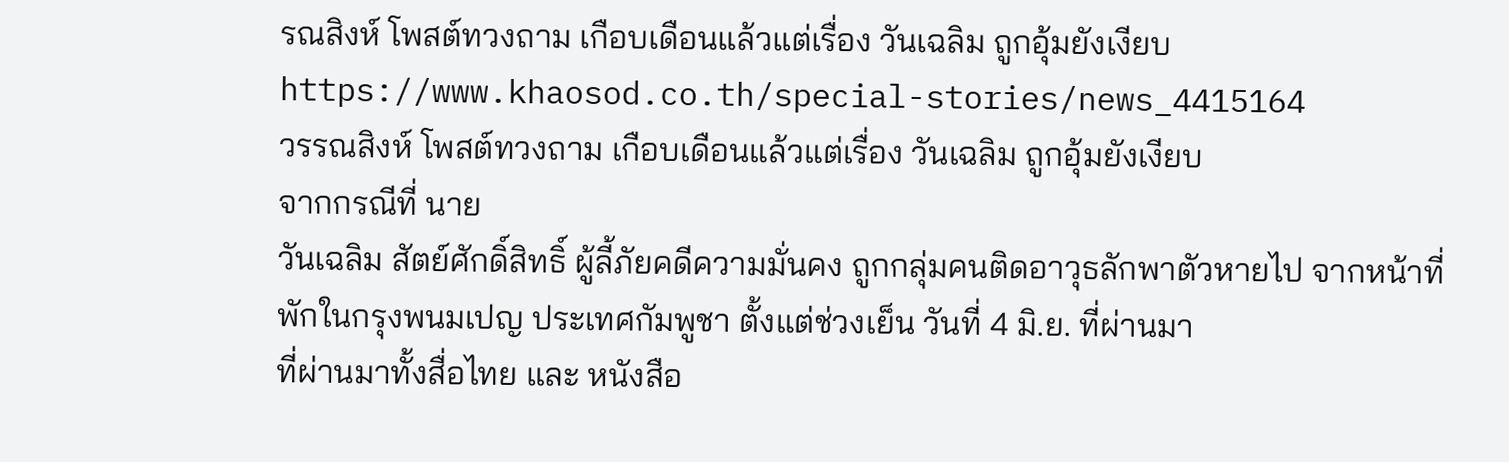รณสิงห์ โพสต์ทวงถาม เกือบเดือนแล้วแต่เรื่อง วันเฉลิม ถูกอุ้มยังเงียบ
https://www.khaosod.co.th/special-stories/news_4415164
วรรณสิงห์ โพสต์ทวงถาม เกือบเดือนแล้วแต่เรื่อง วันเฉลิม ถูกอุ้มยังเงียบ
จากกรณีที่ นาย
วันเฉลิม สัตย์ศักดิ์สิทธิ์ ผู้ลี้ภัยคดีความมั่นคง ถูกกลุ่มคนติดอาวุธลักพาตัวหายไป จากหน้าที่พักในกรุงพนมเปญ ประเทศกัมพูชา ตั้งแต่ช่วงเย็น วันที่ 4 มิ.ย. ที่ผ่านมา
ที่ผ่านมาทั้งสื่อไทย และ หนังสือ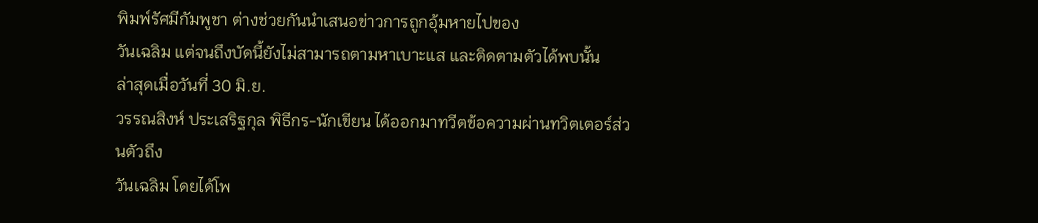พิมพ์รัศมีกัมพูชา ต่างช่วยกันนำเสนอข่าวการถูกอุ้มหายไปของ
วันเฉลิม แต่จนถึงบัดนี้ยังไม่สามารถตามหาเบาะแส และติดตามตัวได้พบนั้น
ล่าสุดเมื่อวันที่ 30 มิ.ย.
วรรณสิงห์ ประเสริฐกุล พิธีกร-นักเขียน ได้ออกมาทวีตข้อความผ่านทวิตเตอร์ส่วนตัวถึง
วันเฉลิม โดยได้โพ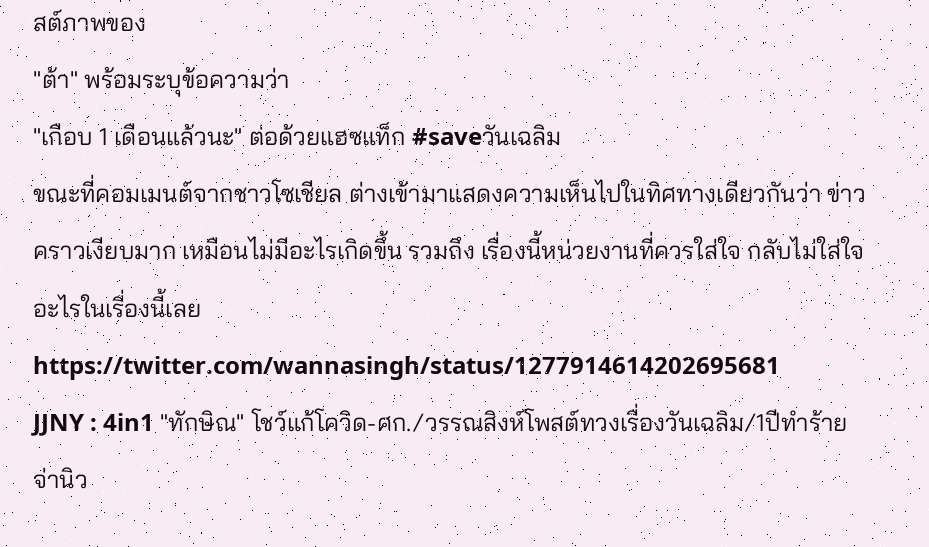สต์ภาพของ
"ต้า" พร้อมระบุข้อความว่า
"เกือบ 1 เดือนแล้วนะ" ต่อด้วยแฮซแท็ก #saveวันเฉลิม
ขณะที่คอมเมนต์จากชาวโซเชียล ต่างเข้ามาแสดงความเห็นไปในทิศทางเดียวกันว่า ข่าวคราวเงียบมาก เหมือนไม่มีอะไรเกิดขึ้น รวมถึง เรื่องนี้หน่วยงานที่ควรใส่ใจ กลับไม่ใส่ใจอะไรในเรื่องนี้เลย
https://twitter.com/wannasingh/status/1277914614202695681
JJNY : 4in1 "ทักษิณ" โชว์แก้โควิด-ศก./วรรณสิงห์โพสต์ทวงเรื่องวันเฉลิม/1ปีทำร้ายจ่านิว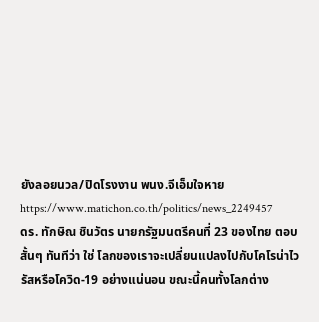ยังลอยนวล/ปิดโรงงาน พนง.จีเอ็มใจหาย
https://www.matichon.co.th/politics/news_2249457
ดร. ทักษิณ ชินวัตร นายกรัฐมนตรีคนที่ 23 ของไทย ตอบสั้นๆ ทันทีว่า ใช่ โลกของเราจะเปลี่ยนแปลงไปกับโคโรน่าไวรัสหรือโควิด-19 อย่างแน่นอน ขณะนี้คนทั้งโลกต่าง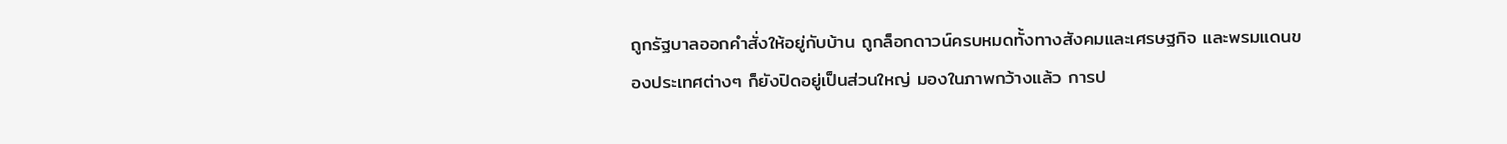ถูกรัฐบาลออกคำสั่งให้อยู่กับบ้าน ถูกล็อกดาวน์ครบหมดทั้งทางสังคมและเศรษฐกิจ และพรมแดนของประเทศต่างๆ ก็ยังปิดอยู่เป็นส่วนใหญ่ มองในภาพกว้างแล้ว การป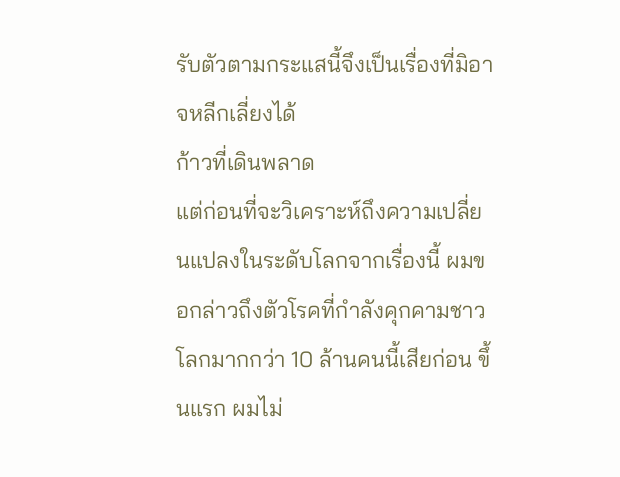รับตัวตามกระแสนี้จึงเป็นเรื่องที่มิอาจหลีกเลี่ยงได้
ก้าวที่เดินพลาด
แต่ก่อนที่จะวิเคราะห์ถึงความเปลี่ยนแปลงในระดับโลกจากเรื่องนี้ ผมขอกล่าวถึงตัวโรคที่กำลังคุกคามชาวโลกมากกว่า 10 ล้านคนนี้เสียก่อน ขึ้นแรก ผมไม่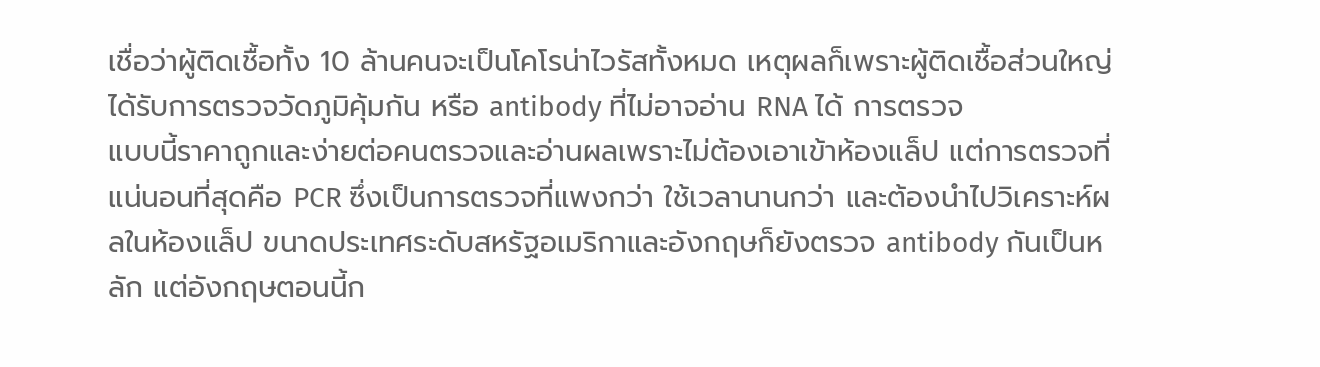เชื่อว่าผู้ติดเชื้อทั้ง 10 ล้านคนจะเป็นโคโรน่าไวรัสทั้งหมด เหตุผลก็เพราะผู้ติดเชื้อส่วนใหญ่ได้รับการตรวจวัดภูมิคุ้มกัน หรือ antibody ที่ไม่อาจอ่าน RNA ได้ การตรวจ
แบบนี้ราคาถูกและง่ายต่อคนตรวจและอ่านผลเพราะไม่ต้องเอาเข้าห้องแล็ป แต่การตรวจที่แน่นอนที่สุดคือ PCR ซึ่งเป็นการตรวจที่แพงกว่า ใช้เวลานานกว่า และต้องนำไปวิเคราะห์ผลในห้องแล็ป ขนาดประเทศระดับสหรัฐอเมริกาและอังกฤษก็ยังตรวจ antibody กันเป็นหลัก แต่อังกฤษตอนนี้ก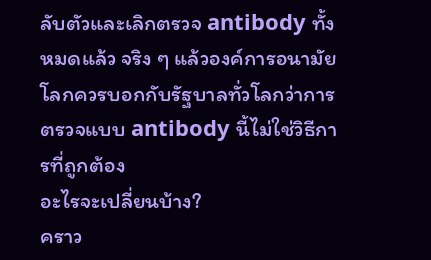ลับตัวและเลิกตรวจ antibody ทั้งหมดแล้ว จริง ๆ แล้วองค์การอนามัยโลกควรบอกกับรัฐบาลทั่วโลกว่าการตรวจแบบ antibody นี้ไม่ใช่วิธีการที่ถูกต้อง
อะไรจะเปลี่ยนบ้าง?
คราว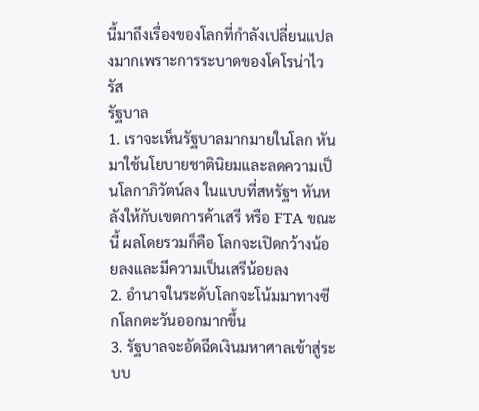นี้มาถึงเรื่องของโลกที่กำลังเปลี่ยนแปลงมากเพราะการระบาดของโคโรน่าไวรัส
รัฐบาล
1. เราจะเห็นรัฐบาลมากมายในโลก หันมาใช้นโยบายชาตินิยมและลดความเป็นโลกาภิวัตน์ลง ในแบบที่สหรัฐฯ หันหลังให้กับเขตการค้าเสรี หรือ FTA ขณะนี้ ผลโดยรวมก็คือ โลกจะเปิดกว้างน้อยลงและมีความเป็นเสรีน้อยลง
2. อำนาจในระดับโลกจะโน้มมาทางซีกโลกตะวันออกมากขึ้น
3. รัฐบาลจะอัดฉีดเงินมหาศาลเข้าสู่ระบบ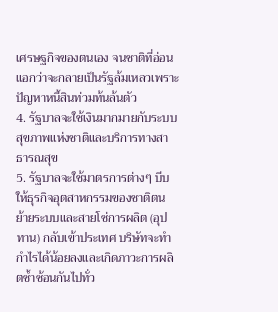เศรษฐกิจของตนเอง จนชาติที่อ่อนแอกว่าจะกลายเป็นรัฐล้มเหลวเพราะปัญหาหนี้สินท่วมท้นล้นตัว
4. รัฐบาลจะใช้เงินมากมายกับระบบสุขภาพแห่งชาติและบริการทางสาธารณสุข
5. รัฐบาลจะใช้มาตรการต่างๆ บีบให้ธุรกิจอุตสาหกรรมของชาติตน ย้ายระบบและสายโซ่การผลิต (อุปทาน) กลับเข้าประเทศ บริษัทจะทำกำไรได้น้อยลงและเกิดภาวะการผลิตซ้ำซ้อนกันไปทั่ว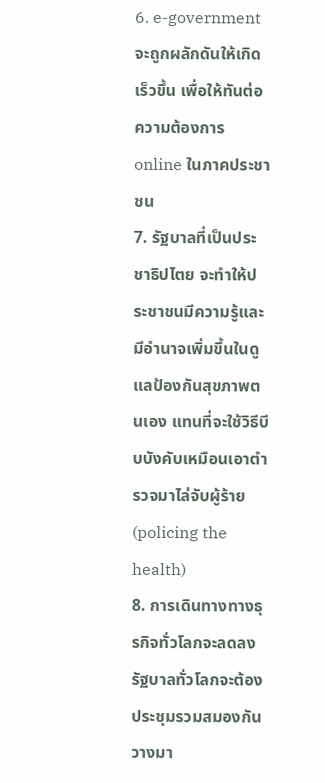6. e-government จะถูกผลักดันให้เกิดเร็วขึ้น เพื่อให้ทันต่อความต้องการ online ในภาคประชาชน
7. รัฐบาลที่เป็นประชาธิปไตย จะทำให้ประชาชนมีความรู้และมีอำนาจเพิ่มขึ้นในดูแลป้องกันสุขภาพตนเอง แทนที่จะใช้วิธีบีบบังคับเหมือนเอาตำรวจมาไล่จับผู้ร้าย (policing the health)
8. การเดินทางทางธุรกิจทั่วโลกจะลดลง รัฐบาลทั่วโลกจะต้องประชุมรวมสมองกันวางมา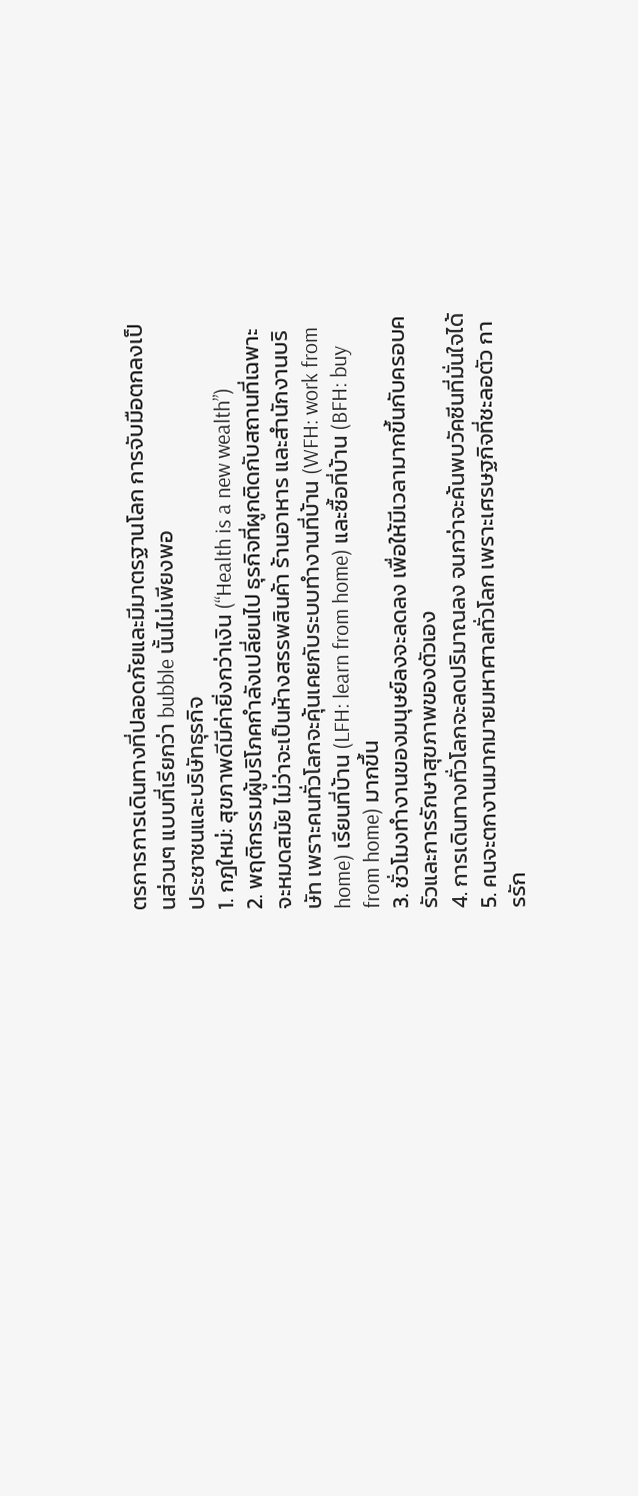ตรการการเดินทางที่ปลอดภัยและมีมาตรฐานโลก การจับมือตกลงเป็นส่วนๆ แบบที่เรียกว่า bubble นั้นไม่เพียงพอ
ประชาชนและบริษัทธุรกิจ
1. กฎใหม่: สุขภาพดีมีค่ายิ่งกว่าเงิน (“Health is a new wealth”)
2. พฤติกรรมผู้บริโภคกำลังเปลี่ยนไป ธุรกิจที่ผูกติดกับสถานที่เฉพาะจะหมดสมัย ไม่ว่าจะเป็นห้างสรรพสินค้า ร้านอาหาร และสำนักงานบริษัท เพราะคนทั่วโลกจะคุ้นเคยกับระบบทำงานที่บ้าน (WFH: work from home) เรียนที่บ้าน (LFH: learn from home) และซื้อที่บ้าน (BFH: buy from home) มากขึ้น
3. ชั่วโมงทำงานของมนุษย์ลงจะลดลง เพื่อให้มีเวลามากขึ้นกับครอบครัวและการรักษาสุขภาพของตัวเอง
4. การเดินทางทั่วโลกจะลดปริมาณลง จนกว่าจะค้นพบวัคซีนที่มั่นใจได้
5. คนจะตกงานมากมายมหาศาลทั่วโลก เพราะเศรษฐกิจที่ชะลอตัว การรัก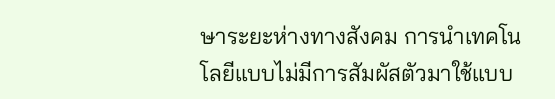ษาระยะห่างทางสังคม การนำเทคโนโลยีแบบไม่มีการสัมผัสตัวมาใช้แบบ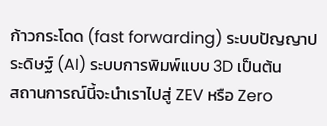ก้าวกระโดด (fast forwarding) ระบบปัญญาประดิษฐ์ (AI) ระบบการพิมพ์แบบ 3D เป็นต้น
สถานการณ์นี้จะนำเราไปสู่ ZEV หรือ Zero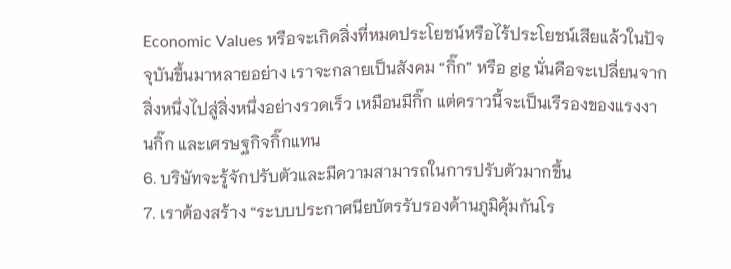Economic Values หรือจะเกิดสิ่งที่หมดประโยชน์หรือไร้ประโยชน์เสียแล้วในปัจจุบันขึ้นมาหลายอย่าง เราจะกลายเป็นสังคม “กิ๊ก” หรือ gig นั่นคือจะเปลี่ยนจากสิ่งหนึ่งไปสู่สิ่งหนึ่งอย่างรวดเร็ว เหมือนมีกิ๊ก แต่คราวนี้จะเป็นเรืรองของแรงงานกิ๊ก และเศรษฐกิจกิ๊กแทน
6. บริษัทจะรู้จักปรับตัวและมีความสามารถในการปรับตัวมากขึ้น
7. เราต้องสร้าง “ระบบประกาศนียบัตรรับรองด้านภูมิคุ้มกันโร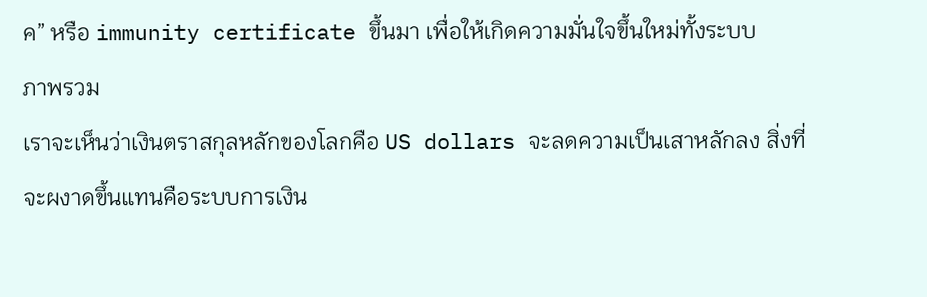ค” หรือ immunity certificate ขึ้นมา เพื่อให้เกิดความมั่นใจขึ้นใหม่ทั้งระบบ
ภาพรวม
เราจะเห็นว่าเงินตราสกุลหลักของโลกคือ US dollars จะลดความเป็นเสาหลักลง สิ่งที่จะผงาดขึ้นแทนคือระบบการเงิน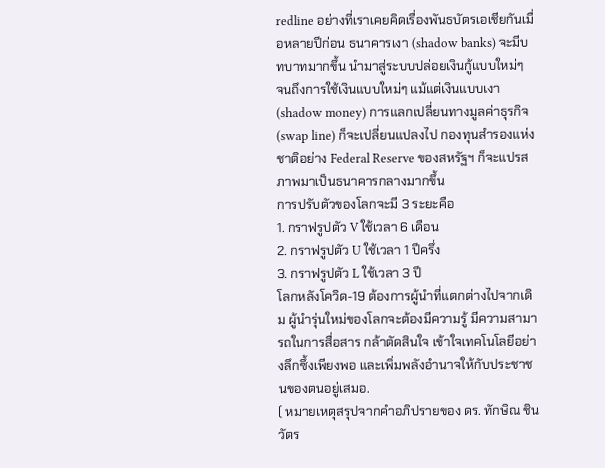redline อย่างที่เราเคยคิดเรื่องพันธบัตรเอเชียกันเมื่อหลายปีก่อน ธนาคารเงา (shadow banks) จะมีบทบาทมากขึ้น นำมาสู่ระบบปล่อยเงินกู้แบบใหม่ๆ
จนถึงการใช้เงินแบบใหม่ๆ แม้แต่เงินแบบเงา (shadow money) การแลกเปลี่ยนทางมูลค่าธุรกิจ (swap line) ก็จะเปลี่ยนแปลงไป กองทุนสำรองแห่งชาติอย่าง Federal Reserve ของสหรัฐฯ ก็จะแปรสภาพมาเป็นธนาคารกลางมากขึ้น
การปรับตัวของโลกจะมี 3 ระยะคือ
1. กราฟรูปตัว V ใช้เวลา 6 เดือน
2. กราฟรูปตัว U ใช้เวลา 1 ปีครึ่ง
3. กราฟรูปตัว L ใช้เวลา 3 ปี
โลกหลังโควิด-19 ต้องการผู้นำที่แตกต่างไปจากเดิม ผู้นำรุ่นใหม่ของโลกจะต้องมีความรู้ มีความสามารถในการสื่อสาร กล้าตัดสินใจ เข้าใจเทคโนโลยีอย่างลึกซึ้งเพียงพอ และเพิ่มพลังอำนาจให้กับประชาชนของตนอยู่เสมอ.
( หมายเหตุสรุปจากคำอภิปรายของ ดร. ทักษิณ ชินวัตร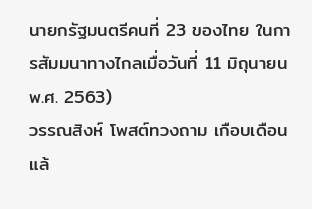นายกรัฐมนตรีคนที่ 23 ของไทย ในการสัมมนาทางไกลเมื่อวันที่ 11 มิถุนายน พ.ศ. 2563)
วรรณสิงห์ โพสต์ทวงถาม เกือบเดือนแล้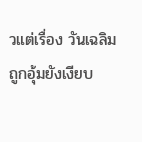วแต่เรื่อง วันเฉลิม ถูกอุ้มยังเงียบ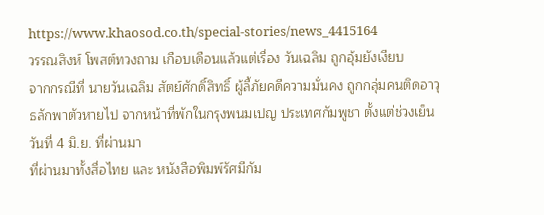https://www.khaosod.co.th/special-stories/news_4415164
วรรณสิงห์ โพสต์ทวงถาม เกือบเดือนแล้วแต่เรื่อง วันเฉลิม ถูกอุ้มยังเงียบ
จากกรณีที่ นายวันเฉลิม สัตย์ศักดิ์สิทธิ์ ผู้ลี้ภัยคดีความมั่นคง ถูกกลุ่มคนติดอาวุธลักพาตัวหายไป จากหน้าที่พักในกรุงพนมเปญ ประเทศกัมพูชา ตั้งแต่ช่วงเย็น วันที่ 4 มิ.ย. ที่ผ่านมา
ที่ผ่านมาทั้งสื่อไทย และ หนังสือพิมพ์รัศมีกัม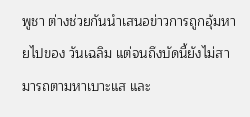พูชา ต่างช่วยกันนำเสนอข่าวการถูกอุ้มหายไปของ วันเฉลิม แต่จนถึงบัดนี้ยังไม่สามารถตามหาเบาะแส และ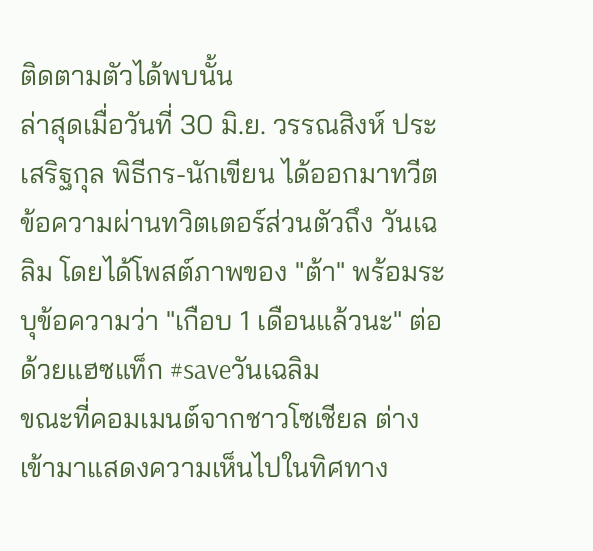ติดตามตัวได้พบนั้น
ล่าสุดเมื่อวันที่ 30 มิ.ย. วรรณสิงห์ ประเสริฐกุล พิธีกร-นักเขียน ได้ออกมาทวีตข้อความผ่านทวิตเตอร์ส่วนตัวถึง วันเฉลิม โดยได้โพสต์ภาพของ "ต้า" พร้อมระบุข้อความว่า "เกือบ 1 เดือนแล้วนะ" ต่อด้วยแฮซแท็ก #saveวันเฉลิม
ขณะที่คอมเมนต์จากชาวโซเชียล ต่างเข้ามาแสดงความเห็นไปในทิศทาง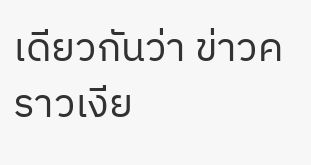เดียวกันว่า ข่าวคราวเงีย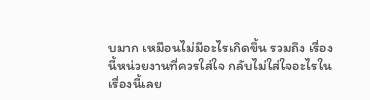บมาก เหมือนไม่มีอะไรเกิดขึ้น รวมถึง เรื่องนี้หน่วยงานที่ควรใส่ใจ กลับไม่ใส่ใจอะไรในเรื่องนี้เลย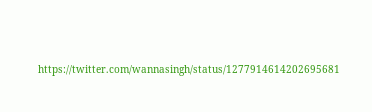https://twitter.com/wannasingh/status/1277914614202695681